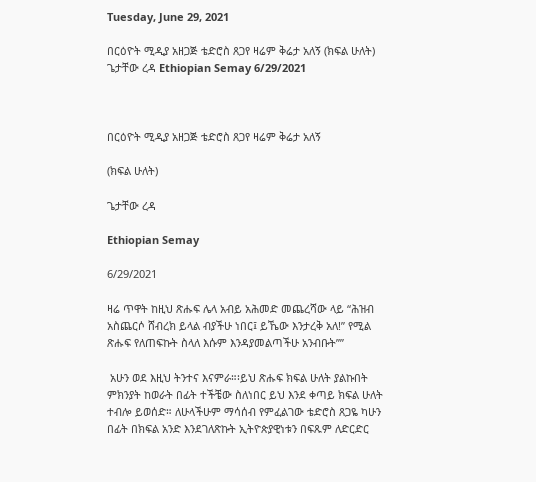Tuesday, June 29, 2021

በርዕዮት ሚዲያ አዘጋጅ ቴድሮስ ጸጋየ ዛሬም ቅሬታ አለኝ (ክፍል ሁለት) ጌታቸው ረዳ Ethiopian Semay 6/29/2021



በርዕዮት ሚዲያ አዘጋጅ ቴድሮስ ጸጋየ ዛሬም ቅሬታ አለኝ

(ክፍል ሁለት)

ጌታቸው ረዳ

Ethiopian Semay

6/29/2021

ዛሬ ጥዋት ከዚህ ጽሑፍ ሌላ አብይ አሕመድ መጨረሻው ላይ “ሕዝብ አስጨርሶ ሸብረክ ይላል ብያችሁ ነበር፤ ይኼው እንታረቅ አለ!” የሚል ጽሑፍ የለጠፍኩት ስላለ እሱም እንዳያመልጣችሁ አንብቡት””

 አሁን ወደ እዚህ ትንተና እናምራ።፡ይህ ጽሑፍ ክፍል ሁለት ያልኩበት ምክንያት ከወራት በፊት ተችቼው ስለነበር ይህ እንደ ቀጣይ ክፍል ሁለት ተብሎ ይወሰድ። ለሁላችሁም ማሳሰብ የምፈልገው ቴድሮስ ጸጋዬ ካሁን በፊት በክፍል አንድ እንደገለጽኩት ኢትዮጵያዊነቱን በፍጹም ለድርድር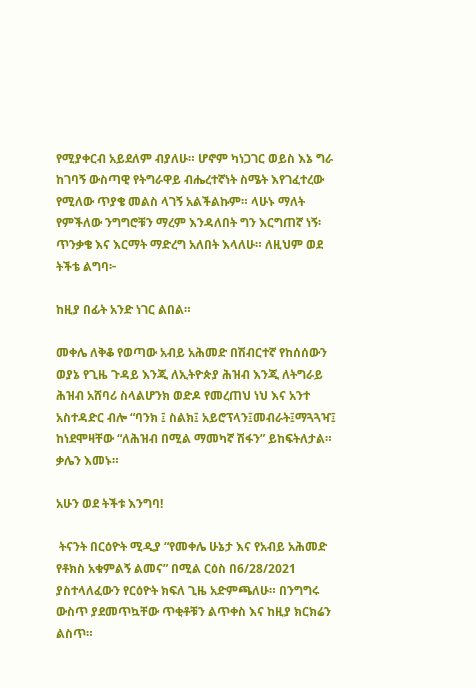የሚያቀርብ አይደለም ብያለሁ። ሆኖም ካነጋገር ወይስ እኔ ግራ ከገባኝ ውስጣዊ የትግራዋይ ብሔረተኛነት ስሜት እየገፈተረው የሚለው ጥያቄ መልስ ላገኝ አልችልኩም። ላሁኑ ማለት የምችለው ንግግሮቹን ማረም እንዳለበት ግን እርግጠኛ ነኝ፡ ጥንቃቄ እና እርማት ማድረግ አለበት እላለሁ። ለዚህም ወደ ትችቴ ልግባ፦

ከዚያ በፊት አንድ ነገር ልበል።

መቀሌ ለቅቆ የወጣው አብይ አሕመድ በሽብርተኛ የከሰሰውን ወያኔ የጊዜ ጉዳይ እንጂ ለኢትዮጵያ ሕዝብ እንጂ ለትግራይ ሕዝብ አሸባሪ ስላልሆንክ ወድዶ የመረጠህ ነህ እና አንተ አስተዳድር ብሎ “ባንክ ፤ ስልክ፤ አይሮፕላን፤መብራት፤ማጓጓዣ፤ ከነደሞዛቸው “ለሕዝብ በሚል ማመካኛ ሽፋን” ይከፍትለታል። ቃሌን እመኑ።

አሁን ወደ ትችቱ እንግባ!

 ትናንት በርዕዮት ሚዲያ “የመቀሌ ሁኔታ እና የአብይ አሕመድ የቶክስ አቁምልኝ ልመና” በሚል ርዕስ በ6/28/2021 ያስተላለፈውን የርዕዮት ክፍለ ጊዜ አድምጫለሁ። በንግግሩ ውስጥ ያደመጥኳቸው ጥቂቶቹን ልጥቀስ እና ከዚያ ክርክሬን ልስጥ።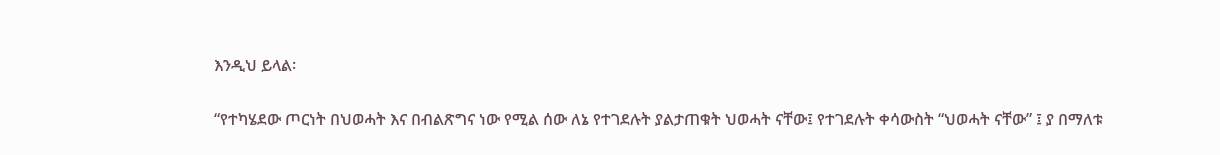እንዲህ ይላል፡

“የተካሄደው ጦርነት በህወሓት እና በብልጽግና ነው የሚል ሰው ለኔ የተገደሉት ያልታጠቁት ህወሓት ናቸው፤ የተገደሉት ቀሳውስት “ህወሓት ናቸው” ፤ ያ በማለቱ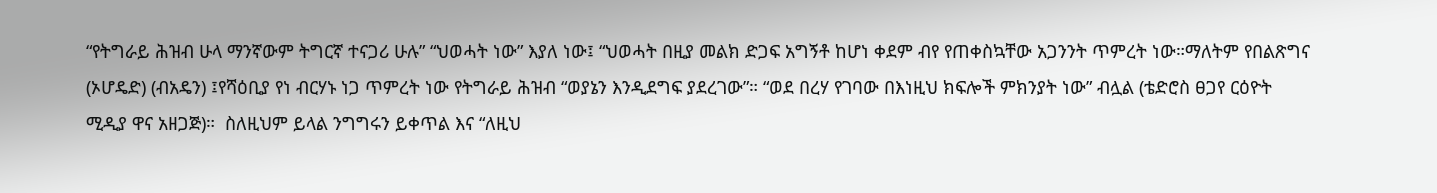“የትግራይ ሕዝብ ሁላ ማንኛውም ትግርኛ ተናጋሪ ሁሉ” “ህወሓት ነው” እያለ ነው፤ “ህወሓት በዚያ መልክ ድጋፍ አግኝቶ ከሆነ ቀደም ብየ የጠቀስኳቸው አጋንንት ጥምረት ነው።ማለትም የበልጽግና (ኦሆዴድ) (ብአዴን) ፤የሻዕቢያ የነ ብርሃኑ ነጋ ጥምረት ነው የትግራይ ሕዝብ “ወያኔን እንዲደግፍ ያደረገው”። “ወደ በረሃ የገባው በእነዚህ ክፍሎች ምክንያት ነው” ብሏል (ቴድሮስ ፀጋየ ርዕዮት ሚዲያ ዋና አዘጋጅ)።  ስለዚህም ይላል ንግግሩን ይቀጥል እና “ለዚህ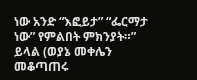ነው አንድ “እፎይታ” “ፌርማታ ነው” የምልበት ምክንያት።” ይላል (ወያኔ መቀሌን መቆጣጠሩ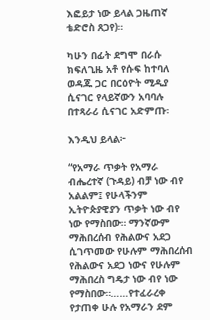እፎይታ ነው ይላል ጋዜጠኛ ቴድሮስ ጸጋየ)።

ካሁን በፊት ደግሞ በራሱ ክፍለጊዜ አቶ የሱፍ ከተባለ ወዳጁ ጋር በርዕዮት ሚዲያ ሲናገር የላይኛውን አባባሉ በተጻራሪ ሲናገር አድምጡ፡

እንዲህ ይላል፦

“የአማራ ጥቃት የአማራ ብሔረተኛ (ጉዳይ) ብቻ ነው ብየ አልልም፤ የሁላችንም ኢትዮጵያዊያን ጥቃት ነው ብየ ነው የማስበው። ማንኛውም ማሕበረሰብ የሕልውና አደጋ ሲገጥመው የሁሉም ማሕበረሰብ የሕልውና አደጋ ነውና የሁሉም ማሕበረስ ግዴታ ነው ብየ ነው የማስበው።……የተፈራረቀ የታጠቀ ሁሉ የአማራን ደም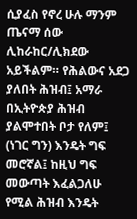ሲያፈስ የኖረ ሁሉ ማንም ጤናማ ሰው ሊከራከር/ሊክደው አይችልም። የሕልውና አደጋ ያለበት ሕዝብ፤ አማራ በኢትዮጵያ ሕዝብ ያልሞተበት ቦታ የለም፤ (ነገር ግን) እንዴት ግፍ መሮኛል፤ ከዚህ ግፍ መውጣት እፈልጋለሁ የሚል ሕዝብ እንዴት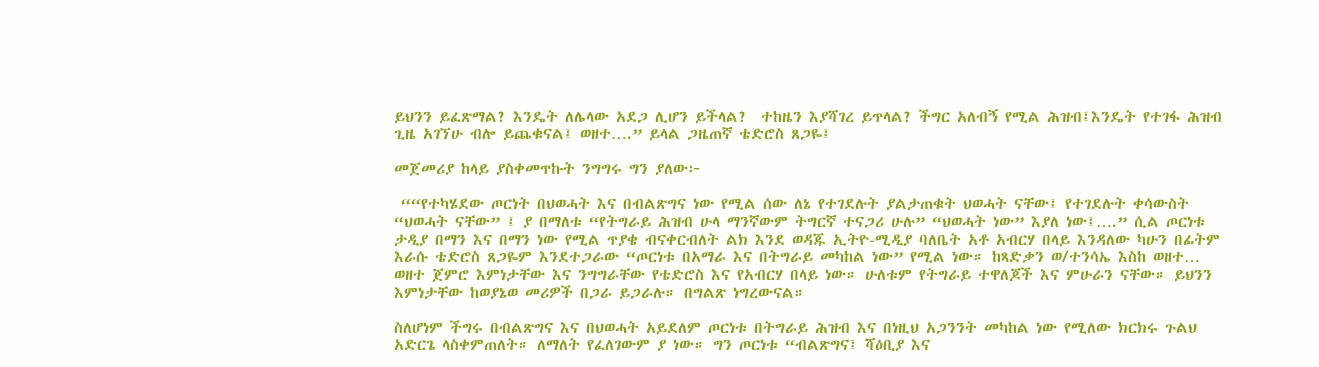ይህንን ይፈጽማል? እንዴት ለሌላው አደጋ ሊሆን ይችላል?  ተከዜን እያሻገረ ይጥላል? ችግር አለብኝ የሚል ሕዝብ፤እንዴት የተገፋ ሕዝብ ጊዜ አገኘሁ ብሎ ይጨቁናል፤ ወዘተ….” ይላል ጋዜጠኛ ቴድሮስ ጸጋዬ፤

መጀመሪያ ከላይ ያስቀመጥኩት ንግግሩ ግን ያለው፦

 ““የተካሄደው ጦርነት በህወሓት እና በብልጽግና ነው የሚል ሰው ለኔ የተገደሉት ያልታጠቁት ህወሓት ናቸው፤ የተገደሉት ቀሳውስት “ህወሓት ናቸው” ፤ ያ በማለቱ “የትግራይ ሕዝብ ሁላ ማንኛውም ትግርኛ ተናጋሪ ሁሉ” “ህወሓት ነው” እያለ ነው፤….” ሲል ጦርነቱ ታዲያ በማን እና በማን ነው የሚል ጥያቄ ብናቀርብለት ልክ እንደ ወዳጁ ኢትዮ-ሚዲያ ባለቤት አቶ አብርሃ በላይ እንዳለው ካሁን በፊትም እራሱ ቴድሮስ ጸጋዬም እንደተጋራው “ጦርነቱ በአማራ እና በትግራይ መካከል ነው” የሚል ነው። ከጻድቃን ወ/ተንሳኤ እስከ ወዘተ… ወዘተ ጀምሮ እምነታቸው እና ንግግራቸው የቴድሮስ እና የአብርሃ በላይ ነው። ሁለቱም የትግራይ ተዋለጆች እና ምሁራን ናቸው። ይህንን እምነታቸው ከወያኔወ መሪዎች በጋራ ይጋራሉ። በግልጽ ነግረውናል።

ስለሆነም ችግሩ በብልጽግና እና በህወሓት አይደለም ጦርነቱ በትግራይ ሕዝብ እና በነዚህ አጋንንት መካከል ነው የሚለው ክርክሩ ጉልህ አድርጌ ላስቀምጠለት። ለማለት የፈለገውም ያ ነው። ግን ጦርነቱ “ብልጽግና፤ ሻዕቢያ እና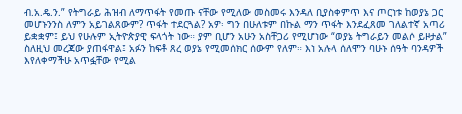ብ.አ.ዴ.ን.” የትግራይ ሕዝብ ለማጥፋት የመጡ ናቸው የሚለው መስመሩ እንዳለ ቢያስቀምጥ እና ጦርነቱ ከወያኔ ጋር መሆኑንንስ ለምን አይገልጸውም? ጥፋት ተደርጓል? አዎ፡ ግን በሁለቱም በኩል ማን ጥፋት እንደፈጸመ ገለልተኛ አጣሪ ይቋቋም፤ ይህ የሁሉም ኢትዮጵያዊ ፍላጎት ነው። ያም ቢሆን አሁን አስቸጋሪ የሚሆነው “ወያኔ ትግራይን መልሶ ይዞታል” ስለዚህ መረጃው ያጠፋዋል፤ አፉን ከፍቶ ጸረ ወያኔ የሚመሰክር ሰውም የለም። እነ አሉላ ሰለሞን ባሁኑ ሰዓት ባንዳዎች እየለቀማችሁ አጥፏቸው የሚል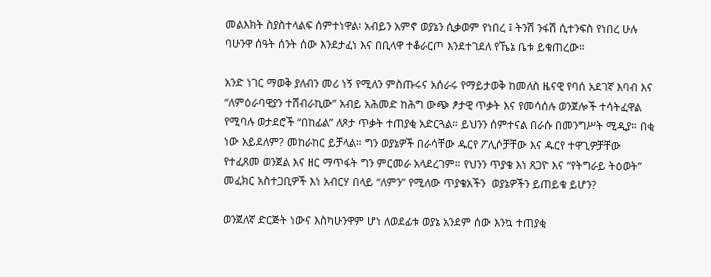መልእክት ስያስተላልፍ ሰምተነዋል፡ አብይን አምኖ ወያኔን ሲቃወም የነበረ ፤ ትንሽ ንፋሽ ሲተንፍስ የነበረ ሁሉ ባሁንዋ ሰዓት ሰንት ሰው እንደታፈነ እና በቢላዋ ተቆራርጦ እንደተገደለ የኼኔ ቤቱ ይቁጠረው።

አንድ ነገር ማወቅ ያለብን መሪ ነኝ የሚለን ምስጡሩና አሰራሩ የማይታወቅ ከመለስ ዜናዊ የባሰ አደገኛ እባብ እና “ለምዕራባዊያን ተሸብራኪው” አብይ አሕመድ ከሕግ ውጭ ፆታዊ ጥቃት እና የመሳሰሉ ወንጀሎች ተሳትፈዋል የሚባሉ ወታደሮች “በከፊል” ለጾታ ጥቃት ተጠያቂ አድርጓል። ይህንን ሰምተናል በራሱ በመንግሥት ሚዲያ። በቂ ነው አይደለም? መከራከር ይቻላል። ግን ወያኔዎች በራሳቸው ዱርየ ፖሊሶቻቸው እና ዱርየ ተዋጊዎቻቸው የተፈጸመ ወንጀል እና ዘር ማጥፋት ግን ምርመራ አላደረገም። የህንን ጥያቄ እነ ጸጋዮ እና “የትግራይ ትዕወት” መፈክር አስተጋቢዎች እነ አብርሃ በላይ “ለምን” የሚለው ጥያቄአችን  ወያኔዎችን ይጠይቁ ይሆን?

ወንጀለኛ ድርጅት ነውና እስካሁንዋም ሆነ ለወደፊቱ ወያኔ አንደም ሰው እንኳ ተጠያቂ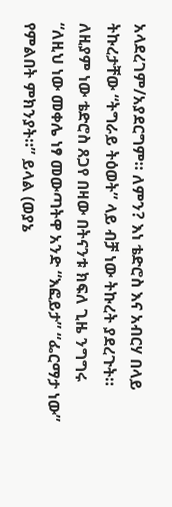አላደረገም/አያደርግም። ለምን? እነ ቴድሮስ እና አብርሃ በላይ ትኩረታቸው “ትግራይ ትዕወት” ላይ ብቻ ነው ትኩረት ያደረጉት። ለዚያም ነው ቴድሮስ ጸጋየ በዛው በትናንቱ ክፍለ ጊዜ ንግግሩ “ለዚህ ነው መቀሌ ነፃ መውጣትዋ አንድ “እፎይታ” “ፌርማታ ነው” የምልበት ምክንያት።” ይላል (ወያኔ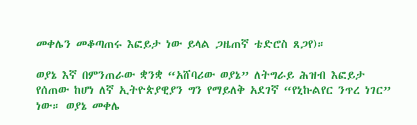መቀሌን መቆጣጠሩ እፎይታ ነው ይላል ጋዜጠኛ ቴድሮስ ጸጋየ)።

ወያኔ እኛ በምንጠራው ቋንቋ “አሸባሪው ወያኔ” ለትግራይ ሕዝብ እፎይታ የሰጠው ከሆነ ለኛ ኢትዮጵያዊያን ግን የማይለቅ አደገኛ “የኒኩልየር ንጥረ ነገር” ነው። ወያኔ መቀሌ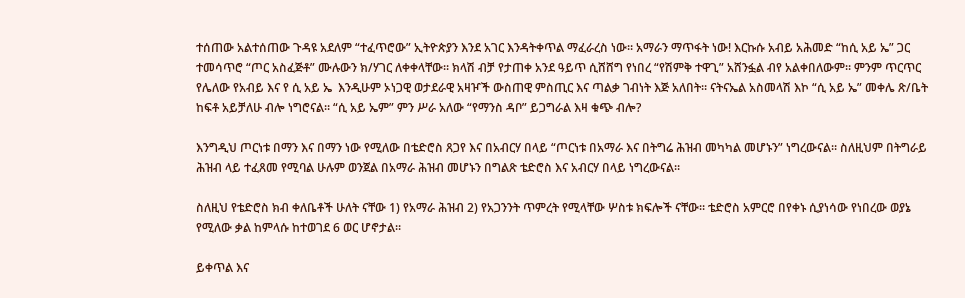ተሰጠው አልተሰጠው ጉዳዩ አደለም “ተፈጥሮው” ኢትዮጵያን እንደ አገር እንዳትቀጥል ማፈራረስ ነው። አማራን ማጥፋት ነው! እርኩሱ አብይ አሕመድ “ከሲ አይ ኤ” ጋር ተመሳጥሮ “ጦር አስፈጅቶ” ሙሉውን ክ/ሃገር ለቀቀላቸው። ክላሽ ብቻ የታጠቀ አንደ ዓይጥ ሲሸሸግ የነበረ “የሽምቅ ተዋጊ” አሸንፏል ብየ አልቀበለውም። ምንም ጥርጥር የሌለው የአብይ እና የ ሲ አይ ኤ  እንዲሁም ኦነጋዊ ወታደራዊ አዛዦች ውስጠዊ ምስጢር እና ጣልቃ ገብነት እጅ አለበት። ናትናኤል አስመላሽ እኮ “ሲ አይ ኤ” መቀሌ ጽ/ቤት ከፍቶ አይቻለሁ ብሎ ነግሮናል። “ሲ አይ ኤም” ምን ሥራ አለው “የማንስ ዳቦ” ይጋግራል እዛ ቁጭ ብሎ?

እንግዲህ ጦርነቱ በማን እና በማን ነው የሚለው በቴድሮስ ጸጋየ እና በአብርሃ በላይ “ጦርነቱ በአማራ እና በትግሬ ሕዝብ መካካል መሆኑን” ነግረውናል። ስለዚህም በትግራይ ሕዝብ ላይ ተፈጸመ የሚባል ሁሉም ወንጀል በአማራ ሕዝብ መሆኑን በግልጽ ቴድሮስ እና አብርሃ በላይ ነግረውናል።

ስለዚህ የቴድሮስ ክብ ቀለቤቶች ሁለት ናቸው 1) የአማራ ሕዝብ 2) የአጋንንት ጥምረት የሚላቸው ሦስቱ ክፍሎች ናቸው። ቴድሮስ አምርሮ በየቀኑ ሲያነሳው የነበረው ወያኔ የሚለው ቃል ከምላሱ ከተወገደ 6 ወር ሆኖታል።

ይቀጥል እና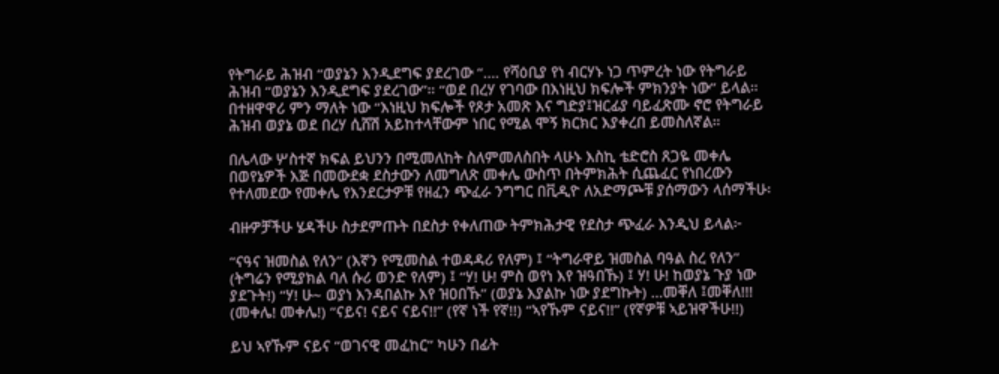የትግራይ ሕዝብ “ወያኔን እንዲደግፍ ያደረገው “…. የሻዕቢያ የነ ብርሃኑ ነጋ ጥምረት ነው የትግራይ ሕዝብ “ወያኔን እንዲደግፍ ያደረገው”። “ወደ በረሃ የገባው በእነዚህ ክፍሎች ምክንያት ነው” ይላል። በተዘዋዋሪ ምን ማለት ነው “እነዚህ ክፍሎች የጾታ አመጽ እና ግድያ፤ዝርፊያ ባይፈጽሙ ኖሮ የትግራይ ሕዝብ ወያኔ ወደ በረሃ ሲሸሽ አይከተላቸውም ነበር የሚል ሞኝ ክርክር እያቀረበ ይመስለኛል።

በሌላው ሦስተኛ ክፍል ይህንን በሚመለከት ስለምመለስበት ላሁኑ እስኪ ቴድሮስ ጸጋዬ መቀሌ በወየኔዎች እጅ በመውደቋ ደስታውን ለመግለጽ መቀሌ ውስጥ በትምክሕት ሲጨፈር የነበረውን የተለመደው የመቀሌ የእንደርታዎቹ የዘፈን ጭፈራ ንግግር በቪዲዮ ለአድማጮቹ ያሰማውን ላሰማችሁ፡

ብዙዎቻችሁ ሄዳችሁ ስታደምጡት በደስታ የቀለጠው ትምክሕታዊ የደስታ ጭፈራ እንዲህ ይላል፦

“ናዓና ዝመስል የለን” (እኛን የሚመስል ተወዳዳሪ የለም) ፤ “ትግራዋይ ዝመስል ባዓል ስረ የለን” (ትግሬን የሚያክል ባለ ሱሪ ወንድ የለም) ፤ “ሃ! ሁ! ምስ ወየነ እየ ዝዓበኹ) ፤ ሃ! ሁ! ከወያኔ ጉያ ነው ያደጉት!) “ሃ! ሁ~ ወያነ እንዳበልኩ እየ ዝዐበኹ” (ወያኔ እያልኩ ነው ያደግኩት) …መቐለ ፤መቐለ!!! (መቀሌ! መቀሌ!) “ናይና! ናይና ናይና!!” (የኛ ነች የኛ!!) “ኣየኹም ናይና!!” (የኛዎቹ ኣይዝዋችሁ!!)

ይህ ኣየኹም ናይና “ወገናዊ መፈከር” ካሁን በፊት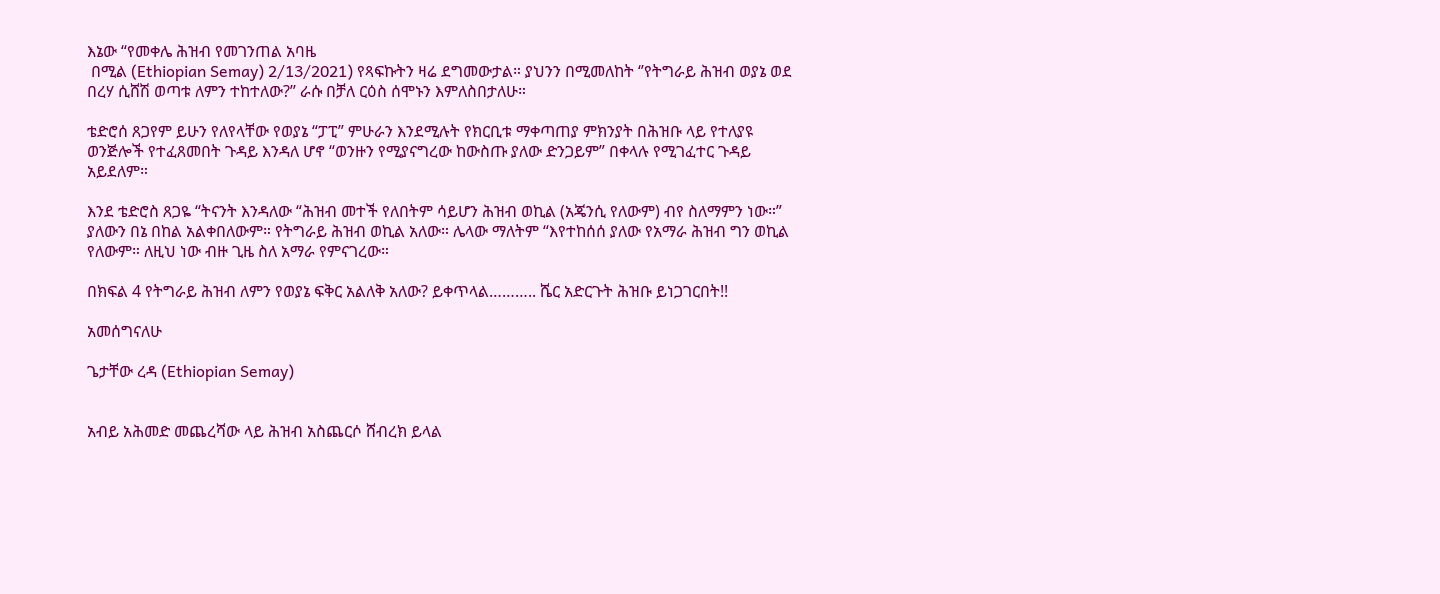እኔው “የመቀሌ ሕዝብ የመገንጠል አባዜ
 በሚል (Ethiopian Semay) 2/13/2021) የጻፍኩትን ዛሬ ደግመውታል። ያህንን በሚመለከት ‘’የትግራይ ሕዝብ ወያኔ ወደ በረሃ ሲሸሽ ወጣቱ ለምን ተከተለው?’’ ራሱ በቻለ ርዕስ ሰሞኑን እምለስበታለሁ።

ቴድሮሰ ጸጋየም ይሁን የለየላቸው የወያኔ “ፓፒ” ምሁራን እንደሚሉት የክርቢቱ ማቀጣጠያ ምክንያት በሕዝቡ ላይ የተለያዩ ወንጅሎች የተፈጸመበት ጉዳይ እንዳለ ሆኖ “ወንዙን የሚያናግረው ከውስጡ ያለው ድንጋይም” በቀላሉ የሚገፈተር ጉዳይ አይደለም።

እንደ ቴድሮስ ጸጋዬ “ትናንት እንዳለው “ሕዝብ መተች የለበትም ሳይሆን ሕዝብ ወኪል (አጄንሲ የለውም) ብየ ስለማምን ነው።” ያለውን በኔ በከል አልቀበለውም። የትግራይ ሕዝብ ወኪል አለው። ሌላው ማለትም “እየተከሰሰ ያለው የአማራ ሕዝብ ግን ወኪል የለውም። ለዚህ ነው ብዙ ጊዜ ስለ አማራ የምናገረው።

በክፍል 4 የትግራይ ሕዝብ ለምን የወያኔ ፍቅር አልለቅ አለው? ይቀጥላል……….. ሼር አድርጉት ሕዝቡ ይነጋገርበት!!

አመሰግናለሁ

ጌታቸው ረዳ (Ethiopian Semay)


አብይ አሕመድ መጨረሻው ላይ ሕዝብ አስጨርሶ ሸብረክ ይላል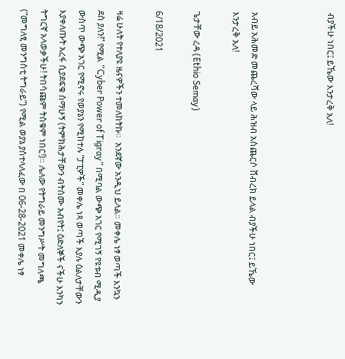ብያችሁ ነበር፤ ይኼው እንታረቅ አለ!



አብይ አሕመድ መጨረሻው ላይ ሕዝብ አስጨርሶ ሸብረክ ይላል ብያችሁ ነበር፤ ይኼው እንታረቅ አለ!

ጌታቸው ረዳ (Ethio Semay)

6/18/2021

ዛሬ ሁለት የተለያዩ ዜናዎችን ተመለከትኩ።  አንደኛው አንዲህ ይላል። መቀሌ ነፃ ወጣች እንኳን ደስ ያለን!” የሚል “Cyber Power of Tigray” በሚባል ውጭ አገር የሚገኝ የዩቱብ ሚዲያ ውስጥ ውጭ አገር የሚኖሩ የወያኔን የሚከተሉ “ፓፒዎች” መቀሌ ነጻ ወጣች እያሉ ዕልለታቸውን እያቀለጡት አረፋ ሲያደፍቁ ሰማሁኝ (ትምክሕታቸውን ብትሰሙ አብየት፤ ዕድለኞች ናችሁ እንካን ትግርኛ አላወቃችሁ! ትበሳጩም ትስቁም ነበር!)። ሌለው የትግራይ መንግሥት መግለጫ (“መግለፂ መንግስቲ ትግራይ“) የሚል ወያኔ ያስተላለፈው በ 06-28-2021 መቀሌ ነፃ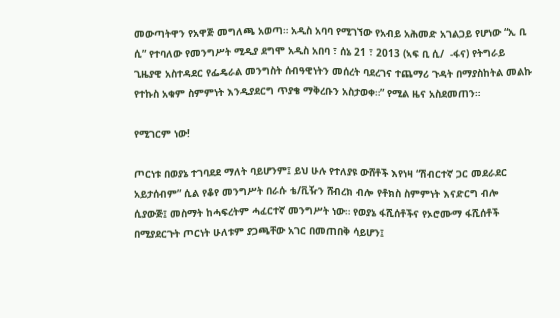መውጣትዋን የአዋጅ መግለጫ አወጣ። አዲስ አባባ የሚገኘው የአብይ አሕመድ አገልጋይ የሆነው “ኢ ቢ ሲ” የተባለው የመንግሥት ሚዲያ ደግሞ አዲስ አበባ ፣ ሰኔ 21 ፣ 2013 (ኣፍ ቢ ሲ/  -ፋና) የትግራይ ጊዜያዊ አስተዳደር የፌዴራል መንግስት ሰብዓዊነትን መሰረት ባደረገና ተጨማሪ ጉዳት በማያስከትል መልኩ የተኩስ አቁም ስምምነት እንዲያደርግ ጥያቄ ማቅረቡን አስታወቀ።” የሚል ዜና አስደመጠን።

የሚገርም ነው!

ጦርነቱ በወያኔ ተገባደደ ማለት ባይሆንም፤ ይህ ሁሉ የተለያዩ ውሸቶች እየነዛ “ሽብርተኛ ጋር መደራደር አይታሰብም” ሲል የቆየ መንግሥት በራሱ ቴ/ቪዥን ሸብረክ ብሎ የቶክስ ስምምነት እናድርግ ብሎ ሲያውጅ፤ መስማት ከሓፍረትም ሓፈርተኛ መንግሥት ነው። የወያኔ ፋሺሰቶችና የኦሮሙማ ፋሺሰቶች በሚያደርጉት ጦርነት ሁለቱም ያጋጫቸው አገር በመጠበቅ ሳይሆን፤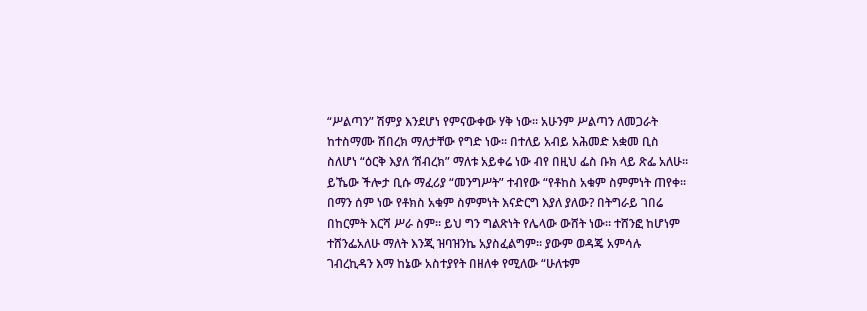“ሥልጣን” ሽምያ እንደሆነ የምናውቀው ሃቅ ነው። አሁንም ሥልጣን ለመጋራት ከተስማሙ ሽበረክ ማለታቸው የግድ ነው። በተለይ አብይ አሕመድ አቋመ ቢስ ስለሆነ “ዕርቅ እያለ ‘ሸብረክ” ማለቱ አይቀሬ ነው ብየ በዚህ ፌስ ቡክ ላይ ጽፌ አለሁ። ይኼው ችሎታ ቢሱ ማፈሪያ “መንግሥት” ተብየው “የቶከስ አቁም ስምምነት ጠየቀ። በማን ሰም ነው የቶክስ አቁም ስምምነት እናድርግ እያለ ያለው? በትግራይ ገበሬ በከርምት እርሻ ሥራ ስም። ይህ ግን ግልጽነት የሌላው ውሸት ነው። ተሸንፎ ከሆነም ተሸንፌአለሁ ማለት እንጂ ዝባዝንኬ አያስፈልግም። ያውም ወዳጄ አምሳሉ ገብረኪዳን እማ ከኔው አስተያየት በዘለቀ የሚለው “ሁለቱም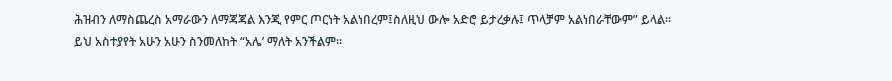ሕዝብን ለማስጨረስ አማራውን ለማጃጃል እንጂ የምር ጦርነት አልነበረም፤ስለዚህ ውሎ አድሮ ይታረቃሉ፤ ጥላቻም አልነበራቸውም” ይላል። ይህ አስተያየት አሁን አሁን ስንመለከት “አሌ’ ማለት አንችልም።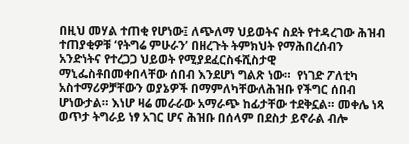በዚህ መሃል ተጠቂ የሆነው፤ ለጭለማ ህይወትና ስደት የተዳረገው ሕዝብ ተጠያቂዎቹ ‘የትግሬ ምሁራን’ በዘረጉት ትምክህት የማሕበረሰብን አንድነትና የተረጋጋ ህይወት የሚያደፈርስፋሺስታዊ ማኒፌስቶበመቀበላቸው ሰበብ እንደሆነ ግልጽ ነው።  የነገድ ፖለቲካ አስተማሪዎቻቸውን ወያኔዎች በማምለካቸውለሕዝቡ የችግር ሰበብ ሆነውታል። እነሆ ዛሬ መራራው አማራጭ ከፊታቸው ተደቅኗል። መቀሌ ነጻ ወጥታ ትግራይ ነፃ አገር ሆና ሕዝቡ በሰላም በደስታ ይኖራል ብሎ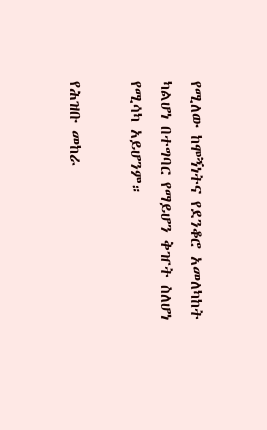የሚለው ከሞኝነትና የደንቆሮ አመለካከት ካልሆነ በተግባር የማይሆን ቅዠት ስለሆነ የሚሳካ አይሆንም።

የሕዝቡ መከራ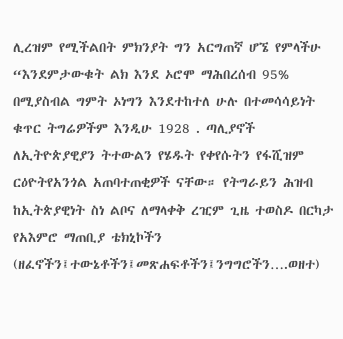ሊረዝም የሚችልበት ምክንያት ግን አርግጠኛ ሆኜ የምላችሁ “እንደምታውቁት ልክ እንደ ኦሮሞ ማሕበረሰብ 95% በሚያስብል ግምት ኦነግን እንደተከተለ ሁሉ በተመሳሳይነት ቁጥር ትግሬዎችም እንዲሁ 1928 . ጣሊያኖች ለኢትዮጵያዊያን ትተውልን የሄዱት የቀየሱትን የፋሺዝም ርዕዮትየአንጎል አጠባተጠቂዎች ናቸው። የትግራይን ሕዝብ ከኢትጵያዊነት ስነ ልቦና ለማላቀቅ ረዢም ጊዜ ተወስዶ በርካታ የአእምሮ ማጠቢያ ቴክኒኮችን (ዘፈኖችን፤ተውኔቶችን፤መጽሐፍቶችን፤ንግግሮችን….ወዘተ)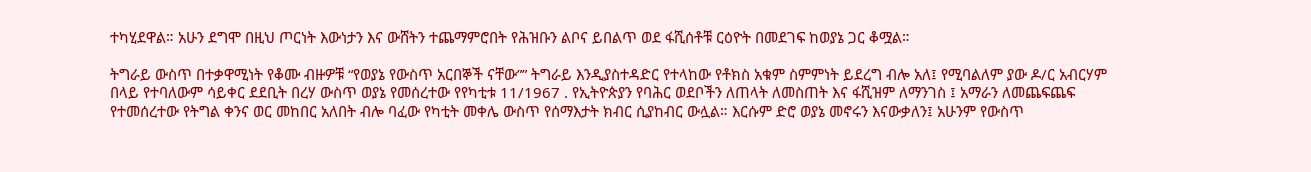ተካሂደዋል። አሁን ደግሞ በዚህ ጦርነት እውነታን እና ውሸትን ተጨማምሮበት የሕዝቡን ልቦና ይበልጥ ወደ ፋሺሰቶቹ ርዕዮት በመደገፍ ከወያኔ ጋር ቆሟል።

ትግራይ ውስጥ በተቃዋሚነት የቆሙ ብዙዎቹ “የወያኔ የውስጥ አርበኞች ናቸው”” ትግራይ እንዲያስተዳድር የተላከው የቶክስ አቁም ስምምነት ይደረግ ብሎ አለ፤ የሚባልለም ያው ዶ/ር አብርሃም በላይ የተባለውም ሳይቀር ደደቢት በረሃ ውስጥ ወያኔ የመሰረተው የየካቲቱ 11/1967 . የኢትዮጵያን የባሕር ወደቦችን ለጠላት ለመስጠት እና ፋሺዝም ለማንገስ ፤ አማራን ለመጨፍጨፍ የተመሰረተው የትግል ቀንና ወር መከበር አለበት ብሎ ባፈው የካቲት መቀሌ ውስጥ የሰማእታት ክብር ሲያከብር ውሏል። እርሱም ድሮ ወያኔ መኖሩን እናውቃለን፤ አሁንም የውስጥ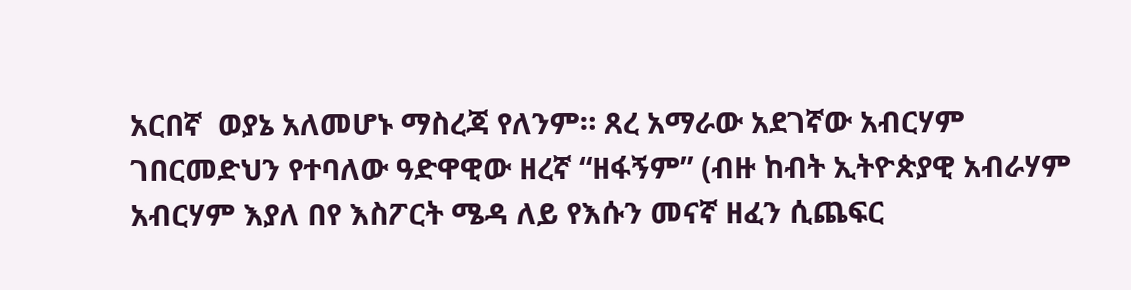አርበኛ  ወያኔ አለመሆኑ ማስረጃ የለንም። ጸረ አማራው አደገኛው አብርሃም ገበርመድህን የተባለው ዓድዋዊው ዘረኛ “ዘፋኝም” (ብዙ ከብት ኢትዮጵያዊ አብራሃም አብርሃም እያለ በየ እስፖርት ሜዳ ለይ የእሱን መናኛ ዘፈን ሲጨፍር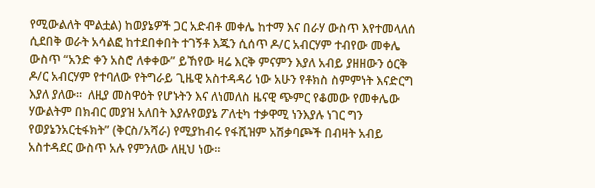የሚውልለት ሞልቷል) ከወያኔዎች ጋር አድብቶ መቀሌ ከተማ እና በራሃ ውስጥ እየተመላለሰ ሲደበቅ ወራት አሳልፎ ከተደበቀበት ተገኝቶ እጁን ሲሰጥ ዶ/ር አብርሃም ተብየው መቀሌ ውስጥ “አንድ ቀን አስሮ ለቀቀው” ይኸየው ዛሬ እርቅ ምናምን እያለ አብይ ያዘዘውን ዕርቅ  ዶ/ር አብርሃም የተባለው የትግራይ ጊዜዊ አስተዳዳሪ ነው አሁን የቶክስ ስምምነት እናድርግ እያለ ያለው።  ለዚያ መስዋዕት የሆኑትን እና ለነመለስ ዜናዊ ጭምር የቆመው የመቀሌው ሃውልትም በክብር መያዝ አለበት እያሉየወያኔ ፖለቲካ ተቃዋሚ ነንእያሉ ነገር ግን የወያኔንአርቲፋክት” (ቅርስ/አሻራ) የሚያከብሩ የፋሺዝም አሽቃባጮች በብዛት አብይ አስተዳደር ውስጥ አሉ የምንለው ለዚህ ነው።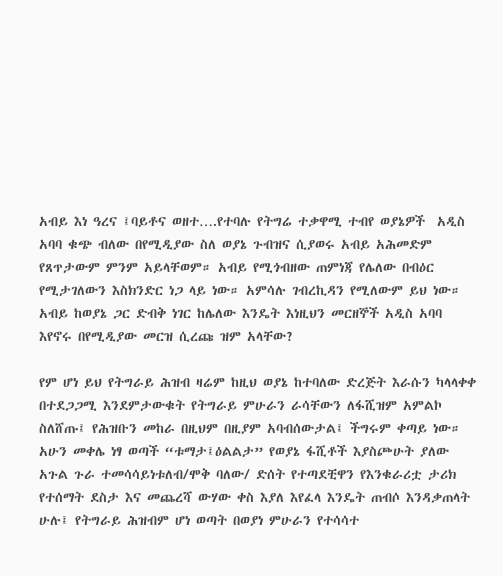አብይ እነ ዓረና ፤ባይቶና ወዘተ….የተባሉ የትግሬ ተቃዋሚ ተብየ ወያኔዎች  አዲስ አባባ ቁጭ ብለው በየሚዲያው ስለ ወያኔ ጉብዝና ሲያወሩ አብይ አሕመድም የጸጥታውም ምንም አይላቸወም። አብይ የሚጎብዘው ጠምነጃ የሌለው በብዕር የሚታገለውን እስክንድር ነጋ ላይ ነው። አምሳሉ ገብረኪዳን የሚለውም ይህ ነው። አብይ ከወያኔ ጋር ድብቅ ነገር ከሌለው እንዴት እነዚህን መርዘኞች አዲስ አባባ እየኖሩ በየሚዲያው መርዝ ሲረጩ ዝም አላቸው?

የም ሆነ ይህ የትግራይ ሕዝብ ዛሬም ከዚህ ወያኔ ከተባለው ድረጅት እራሱን ካላላቀቀ በተደጋጋሚ እንደምታውቁት የትግራይ ምሁራን ራሳቸውን ለፋሺዝም አምልኮ ስለሸጡ፤ የሕዝቡን መከራ በዚህም በዚያም አባብሰውታል፤ ችግሩም ቀጣይ ነው።  አሁን መቀሌ ነፃ ወጣች “ቱማታ፤ዕልልታ” የወያኔ ፋሺቶች እያስጮሁት ያለው አጉል ጉራ ተመሳሳይነቱለብ/ሞቅ ባለው/ ድሰት የተጣደቺዋን የእንቁራሪቷ ታሪክ የተሰማት ደስታ እና መጨረሻ ውሃው ቀስ እያለ እየፈላ እንዴት ጠብሶ እንዳቃጠላት ሁሉ፤ የትግራይ ሕዝብም ሆነ ወጣት በወያነ ምሁራን የተሳሳተ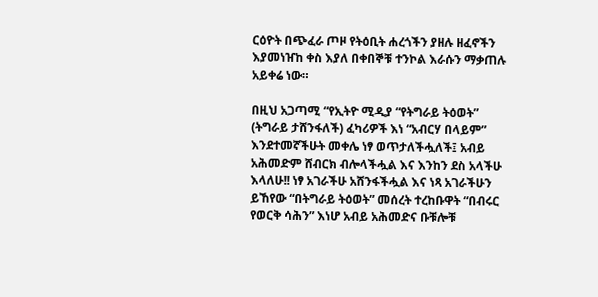ርዕዮት በጭፈራ ጦዞ የትዕቢት ሐረጎችን ያዘሉ ዘፈኖችን እያመነዠከ ቀስ እያለ በቀበኞቹ ተንኮል እራሱን ማቃጠሉ አይቀሬ ነው።

በዚህ አጋጣሚ “የኢትዮ ሚዲያ “የትግራይ ትዕወት” (ትግራይ ታሸንፋለች) ፈካሪዎች እነ “አብርሃ በላይም” እንደተመኛችሁት መቀሌ ነፃ ወጥታለችሗለች፤ አብይ አሕመድም ሸብርክ ብሎላችሗል እና እንከን ደስ አላችሁ እላለሁ!! ነፃ አገራችሁ አሸንፋችሗል እና ነጻ አገራችሁን ይኸየው “በትግራይ ትዕወት” መሰረት ተረከቡዋት “በብሩር የወርቅ ሳሕን” እነሆ አብይ አሕመድና ቡቹሎቹ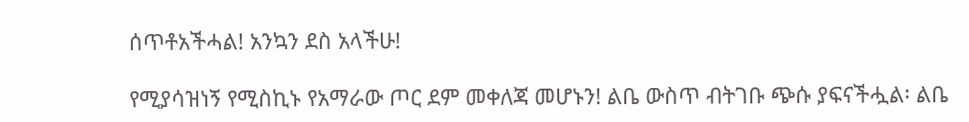ሰጥቶአችሓል! አንኳን ደስ አላችሁ!

የሚያሳዝነኝ የሚስኪኑ የአማራው ጦር ደም መቀለጃ መሆኑን! ልቤ ውስጥ ብትገቡ ጭሱ ያፍናችሗል፡ ልቤ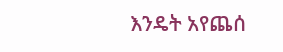እንዴት አየጨሰ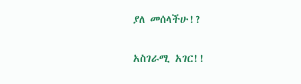ያለ መሰላችሁ!?

አስገራሚ አገር!!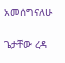አመሰግናለሁ

ጌታቸው ረዳ